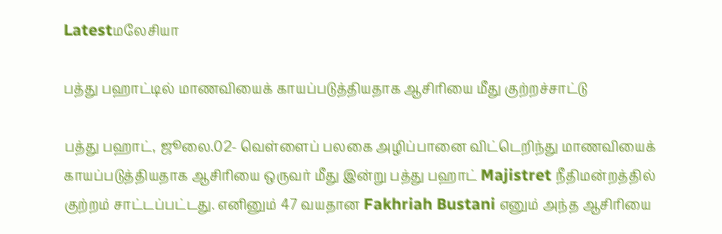Latestமலேசியா

பத்து பஹாட்டில் மாணவியைக் காயப்படுத்தியதாக ஆசிரியை மீது குற்றச்சாட்டு

பத்து பஹாட், ஜூலை.02- வெள்ளைப் பலகை அழிப்பானை விட்டெறிந்து மாணவியைக் காயப்படுத்தியதாக ஆசிரியை ஒருவர் மீது இன்று பத்து பஹாட் Majistret நீதிமன்றத்தில் குற்றம் சாட்டப்பட்டது. எனினும் 47 வயதான Fakhriah Bustani எனும் அந்த ஆசிரியை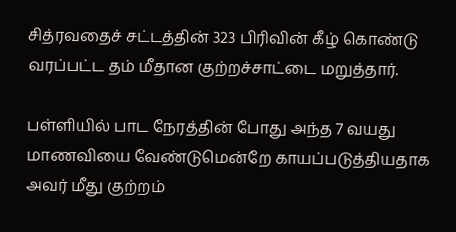சித்ரவதைச் சட்டத்தின் 323 பிரிவின் கீழ் கொண்டு வரப்பட்ட தம் மீதான குற்றச்சாட்டை மறுத்தார்.

பள்ளியில் பாட நேரத்தின் போது அந்த 7 வயது மாணவியை வேண்டுமென்றே காயப்படுத்தியதாக அவர் மீது குற்றம்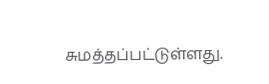சுமத்தப்பட்டுள்ளது.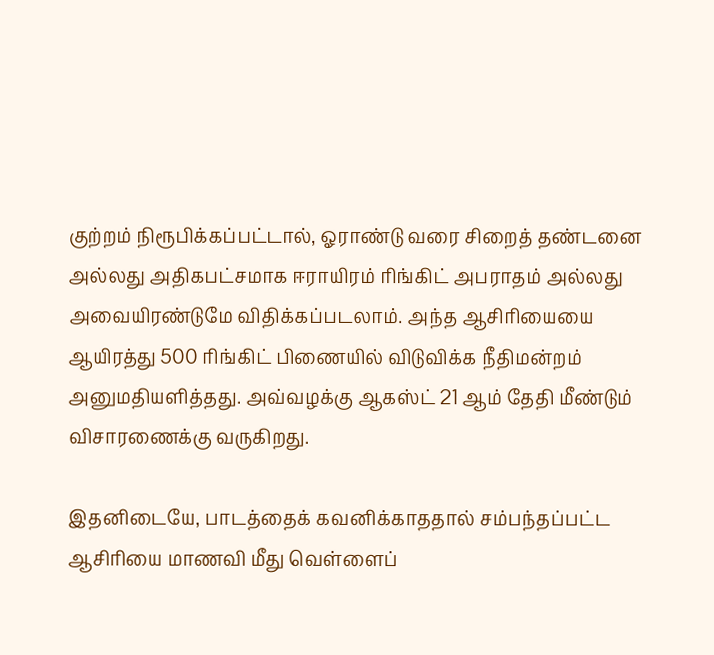குற்றம் நிரூபிக்கப்பட்டால், ஓராண்டு வரை சிறைத் தண்டனை அல்லது அதிகபட்சமாக ஈராயிரம் ரிங்கிட் அபராதம் அல்லது அவையிரண்டுமே விதிக்கப்படலாம். அந்த ஆசிரியையை ஆயிரத்து 500 ரிங்கிட் பிணையில் விடுவிக்க நீதிமன்றம் அனுமதியளித்தது. அவ்வழக்கு ஆகஸ்ட் 21 ஆம் தேதி மீண்டும் விசாரணைக்கு வருகிறது.

இதனிடையே, பாடத்தைக் கவனிக்காததால் சம்பந்தப்பட்ட ஆசிரியை மாணவி மீது வெள்ளைப்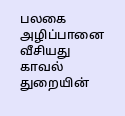பலகை அழிப்பானை வீசியது காவல் துறையின்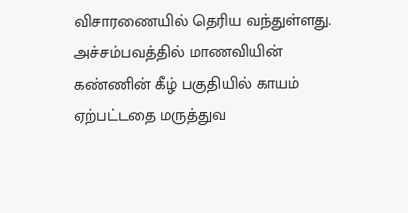விசாரணையில் தெரிய வந்துள்ளது. அச்சம்பவத்தில் மாணவியின் கண்ணின் கீழ் பகுதியில் காயம் ஏற்பட்டதை மருத்துவ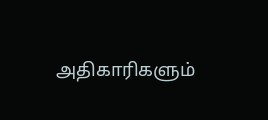அதிகாரிகளும்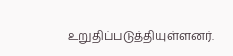உறுதிப்படுத்தியுள்ளனர்.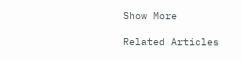Show More

Related Articles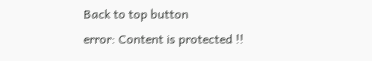Back to top button
error: Content is protected !!